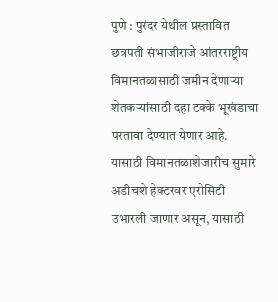पुणे : पुरंदर येथील प्रस्तावित छत्रपती संभाजीराजे आंतरराष्ट्रीय विमानतळासाठी जमीन देणाऱ्या शेतकऱ्यांसाठी दहा टक्के भूखंडाचा परतावा देण्यात येणार आहे.
यासाठी विमानतळाशेजारीच सुमारे अडीचशे हेक्टरवर एरोसिटी उभारली जाणार असून, यासाठी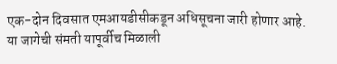एक-दोन दिवसात एमआयडीसीकडून अधिसूचना जारी होणार आहे.
या जागेची संमती यापूर्वीच मिळाली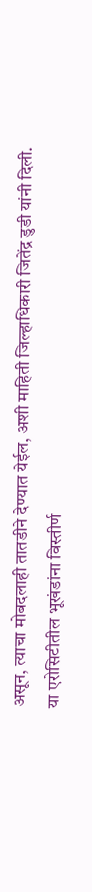असून, त्याचा मोबदलाही तातडीने देण्यात येईल, अशी माहिती जिल्हाधिकारी जितेंद्र डुडी यांनी दिली.
या एरोसिटीतील भूखंडांना विस्तीर्ण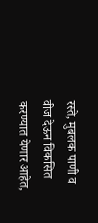रस्ते, मुबलक पाणी व वीज देऊन विकसित करण्यात येणार आहेत,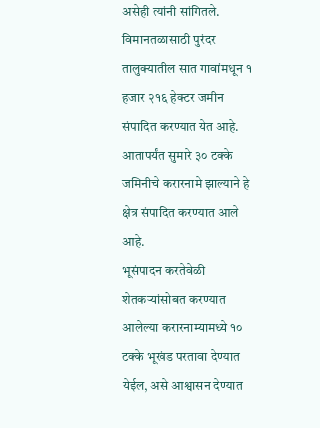असेही त्यांनी सांगितले.
विमानतळासाठी पुरंदर तालुक्यातील सात गावांमधून १ हजार २१६ हेक्टर जमीन संपादित करण्यात येत आहे. आतापर्यंत सुमारे ३० टक्के जमिनीचे करारनामे झाल्याने हे क्षेत्र संपादित करण्यात आले आहे.
भूसंपादन करतेवेळी शेतकऱ्यांसोबत करण्यात आलेल्या करारनाम्यामध्ये १० टक्के भूखंड परतावा देण्यात येईल, असे आश्वासन देण्यात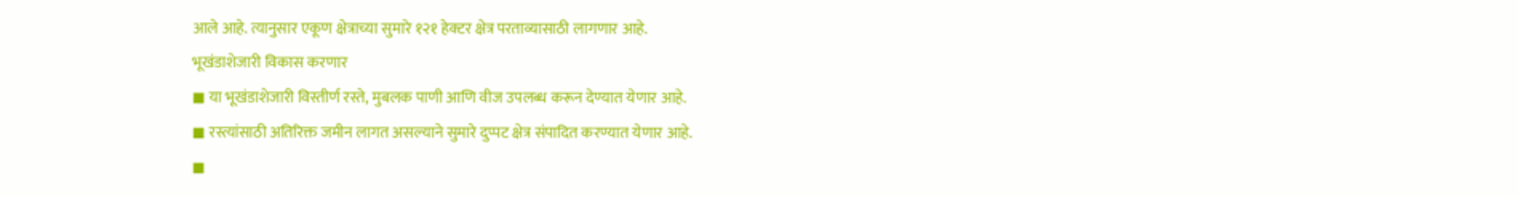आले आहे. त्यानुसार एकूण क्षेत्राच्या सुमारे १२१ हेक्टर क्षेत्र परताव्यासाठी लागणार आहे.
भूखंडाशेजारी विकास करणार
◼ या भूखंडाशेजारी विस्तीर्ण रस्ते, मुबलक पाणी आणि वीज उपलब्ध करून देण्यात येणार आहे.
◼ रस्त्यांसाठी अतिरिक्त जमीन लागत असल्याने सुमारे दुप्पट क्षेत्र संपादित करण्यात येणार आहे.
◼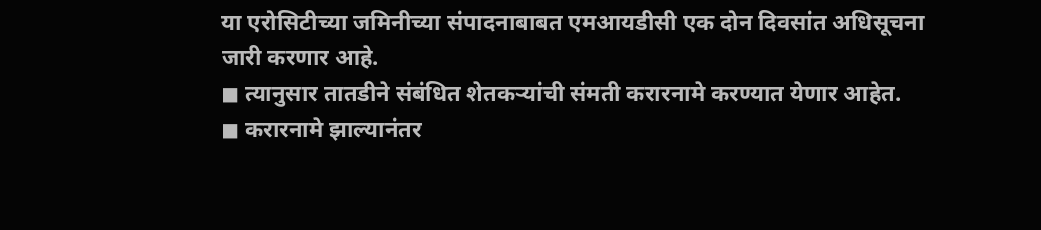या एरोसिटीच्या जमिनीच्या संपादनाबाबत एमआयडीसी एक दोन दिवसांत अधिसूचना जारी करणार आहे.
◼ त्यानुसार तातडीने संबंधित शेतकऱ्यांची संमती करारनामे करण्यात येणार आहेत.
◼ करारनामे झाल्यानंतर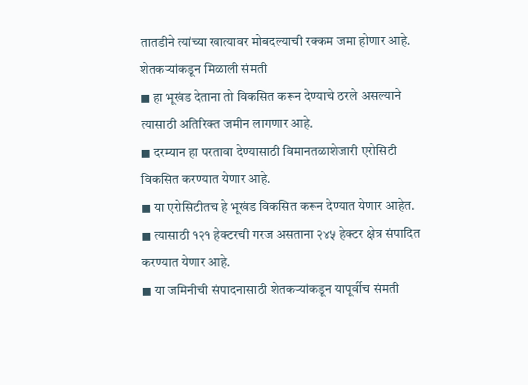तातडीने त्यांच्या खात्यावर मोबदल्याची रक्कम जमा होणार आहे.
शेतकऱ्यांकडून मिळाली संमती
◼ हा भूखंड देताना तो विकसित करून देण्याचे ठरले असल्याने त्यासाठी अतिरिक्त जमीन लागणार आहे.
◼ दरम्यान हा परतावा देण्यासाठी विमानतळाशेजारी एरोसिटी विकसित करण्यात येणार आहे.
◼ या एरोसिटीतच हे भूखंड विकसित करून देण्यात येणार आहेत.
◼ त्यासाठी १२१ हेक्टरची गरज असताना २४५ हेक्टर क्षेत्र संपादित करण्यात येणार आहे.
◼ या जमिनीची संपादनासाठी शेतकऱ्यांकडून यापूर्वीच संमती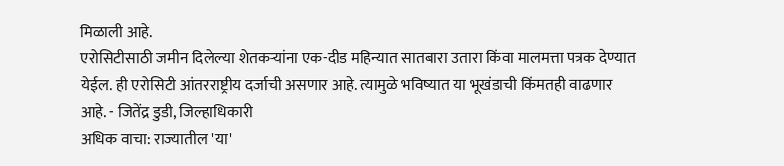मिळाली आहे.
एरोसिटीसाठी जमीन दिलेल्या शेतकऱ्यांना एक-दीड महिन्यात सातबारा उतारा किंवा मालमत्ता पत्रक देण्यात येईल. ही एरोसिटी आंतरराष्ट्रीय दर्जाची असणार आहे. त्यामुळे भविष्यात या भूखंडाची किंमतही वाढणार आहे. - जितेंद्र डुडी, जिल्हाधिकारी
अधिक वाचा: राज्यातील 'या'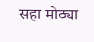सहा मोठ्या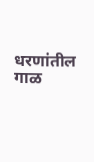धरणांतील गाळ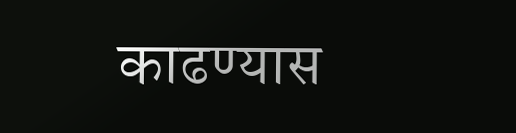काढण्यास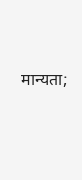मान्यता;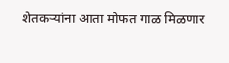शेतकऱ्यांना आता मोफत गाळ मिळणार